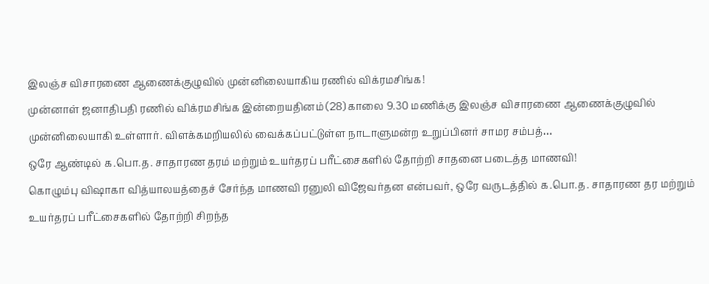இலஞ்ச விசாரணை ஆணைக்குழுவில் முன்னிலையாகிய ரணில் விக்ரமசிங்க!
முன்னாள் ஜனாதிபதி ரணில் விக்ரமசிங்க இன்றையதினம் (28) காலை 9.30 மணிக்கு இலஞ்ச விசாரணை ஆணைக்குழுவில் முன்னிலையாகி உள்ளார். விளக்கமறியலில் வைக்கப்பட்டுள்ள நாடாளுமன்ற உறுப்பினர் சாமர சம்பத்…
ஒரே ஆண்டில் க.பொ.த. சாதாரண தரம் மற்றும் உயர்தரப் பரீட்சைகளில் தோற்றி சாதனை படைத்த மாணவி!
கொழும்பு விஷாகா வித்யாலயத்தைச் சேர்ந்த மாணவி ரனுலி விஜேவர்தன என்பவர், ஒரே வருடத்தில் க.பொ.த. சாதாரண தர மற்றும் உயர்தரப் பரீட்சைகளில் தோற்றி சிறந்த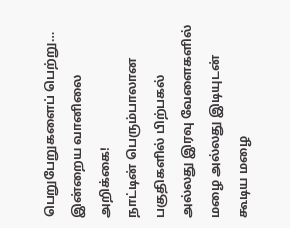பெறுபேறுகளைப் பெற்று…
இன்றைய வானிலை அறிக்கை!
நாட்டின் பெரும்பாலான பகுதிகளில் பிற்பகல் அல்லது இரவு வேளைகளில் மழை அல்லது இடியுடன் கூடிய மழை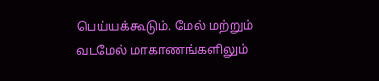பெய்யக்கூடும். மேல் மற்றும் வடமேல் மாகாணங்களிலும்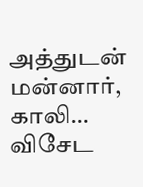அத்துடன் மன்னார், காலி…
விசேட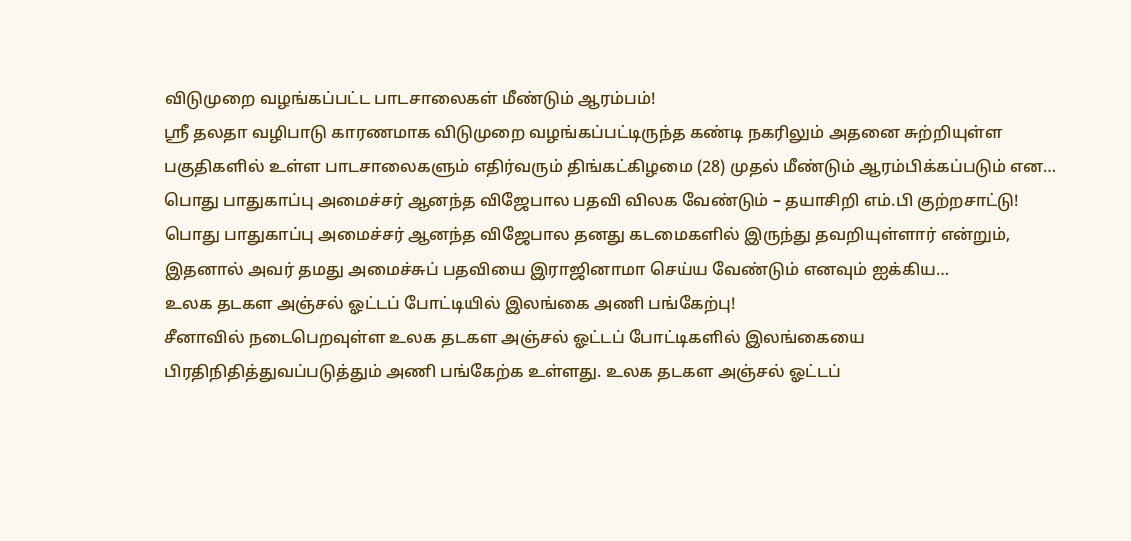விடுமுறை வழங்கப்பட்ட பாடசாலைகள் மீண்டும் ஆரம்பம்!
ஸ்ரீ தலதா வழிபாடு காரணமாக விடுமுறை வழங்கப்பட்டிருந்த கண்டி நகரிலும் அதனை சுற்றியுள்ள பகுதிகளில் உள்ள பாடசாலைகளும் எதிர்வரும் திங்கட்கிழமை (28) முதல் மீண்டும் ஆரம்பிக்கப்படும் என…
பொது பாதுகாப்பு அமைச்சர் ஆனந்த விஜேபால பதவி விலக வேண்டும் – தயாசிறி எம்.பி குற்றசாட்டு!
பொது பாதுகாப்பு அமைச்சர் ஆனந்த விஜேபால தனது கடமைகளில் இருந்து தவறியுள்ளார் என்றும், இதனால் அவர் தமது அமைச்சுப் பதவியை இராஜினாமா செய்ய வேண்டும் எனவும் ஐக்கிய…
உலக தடகள அஞ்சல் ஓட்டப் போட்டியில் இலங்கை அணி பங்கேற்பு!
சீனாவில் நடைபெறவுள்ள உலக தடகள அஞ்சல் ஓட்டப் போட்டிகளில் இலங்கையை பிரதிநிதித்துவப்படுத்தும் அணி பங்கேற்க உள்ளது. உலக தடகள அஞ்சல் ஓட்டப்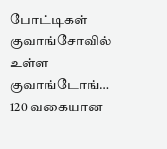போட்டிகள் குவாங்சோவில் உள்ள குவாங்டோங்…
120 வகையான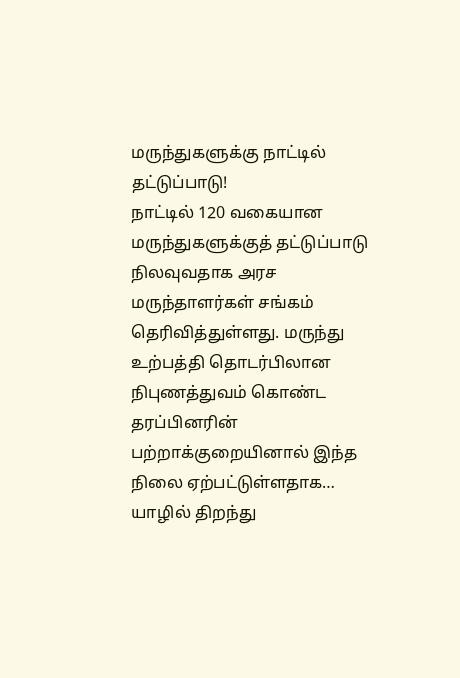மருந்துகளுக்கு நாட்டில் தட்டுப்பாடு!
நாட்டில் 120 வகையான மருந்துகளுக்குத் தட்டுப்பாடு நிலவுவதாக அரச மருந்தாளர்கள் சங்கம் தெரிவித்துள்ளது. மருந்து உற்பத்தி தொடர்பிலான நிபுணத்துவம் கொண்ட தரப்பினரின் பற்றாக்குறையினால் இந்த நிலை ஏற்பட்டுள்ளதாக…
யாழில் திறந்து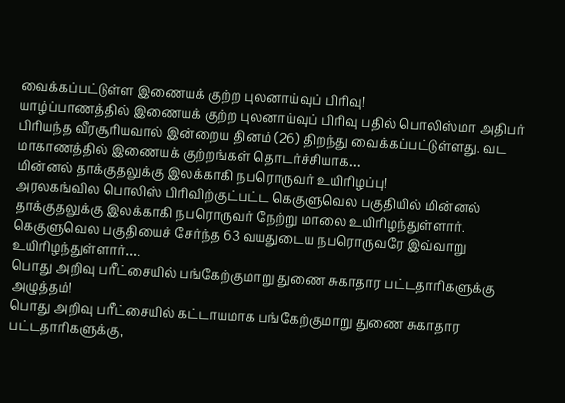வைக்கப்பட்டுள்ள இணையக் குற்ற புலனாய்வுப் பிரிவு!
யாழ்ப்பாணத்தில் இணையக் குற்ற புலனாய்வுப் பிரிவு பதில் பொலிஸ்மா அதிபர் பிரியந்த வீரசூரியவால் இன்றைய தினம் (26) திறந்து வைக்கப்பட்டுள்ளது. வட மாகாணத்தில் இணையக் குற்றங்கள் தொடர்ச்சியாக…
மின்னல் தாக்குதலுக்கு இலக்காகி நபரொருவர் உயிரிழப்பு!
அரலகங்வில பொலிஸ் பிரிவிற்குட்பட்ட கெகுளுவெல பகுதியில் மின்னல் தாக்குதலுக்கு இலக்காகி நபரொருவர் நேற்று மாலை உயிரிழந்துள்ளார். கெகுளுவெல பகுதியைச் சேர்ந்த 63 வயதுடைய நபரொருவரே இவ்வாறு உயிரிழந்துள்ளார்….
பொது அறிவு பரீட்சையில் பங்கேற்குமாறு துணை சுகாதார பட்டதாரிகளுக்கு அழுத்தம்!
பொது அறிவு பரீட்சையில் கட்டாயமாக பங்கேற்குமாறு துணை சுகாதார பட்டதாரிகளுக்கு,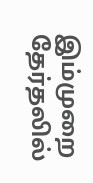இம்முறை தேர்தலில்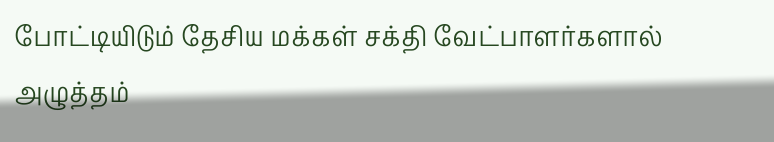போட்டியிடும் தேசிய மக்கள் சக்தி வேட்பாளர்களால் அழுத்தம்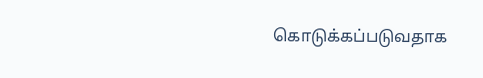கொடுக்கப்படுவதாக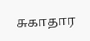சுகாதார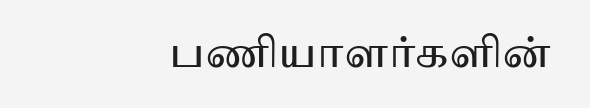பணியாளர்களின்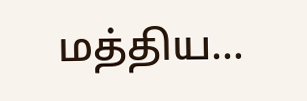மத்திய…